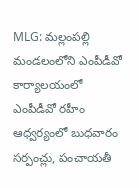MLG: మల్లంపల్లి మండలంలోని ఎంపీడీవో కార్యాలయంలో ఎంపీడీవో రహీం ఆధ్వర్యంలో బుధవారం సర్పంచ్లు, పంచాయతీ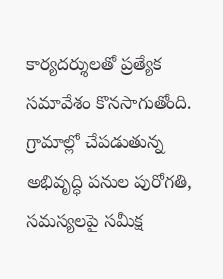కార్యదర్శులతో ప్రత్యేక సమావేశం కొనసాగుతోంది. గ్రామాల్లో చేపడుతున్న అభివృద్ధి పనుల పురోగతి, సమస్యలపై సమీక్ష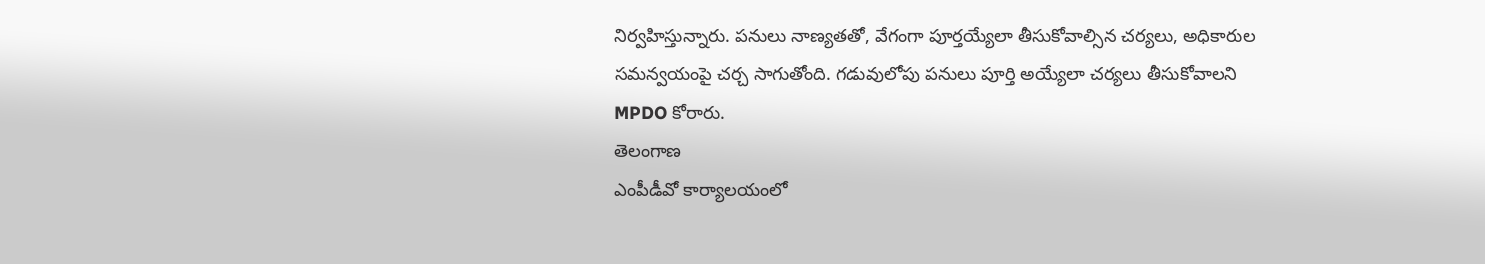నిర్వహిస్తున్నారు. పనులు నాణ్యతతో, వేగంగా పూర్తయ్యేలా తీసుకోవాల్సిన చర్యలు, అధికారుల సమన్వయంపై చర్చ సాగుతోంది. గడువులోపు పనులు పూర్తి అయ్యేలా చర్యలు తీసుకోవాలని MPDO కోరారు.
తెలంగాణ
ఎంపీడీవో కార్యాలయంలో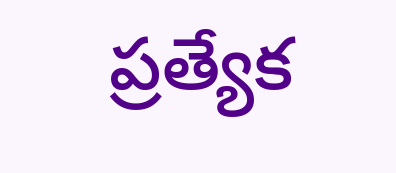ప్రత్యేక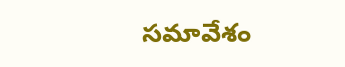సమావేశం